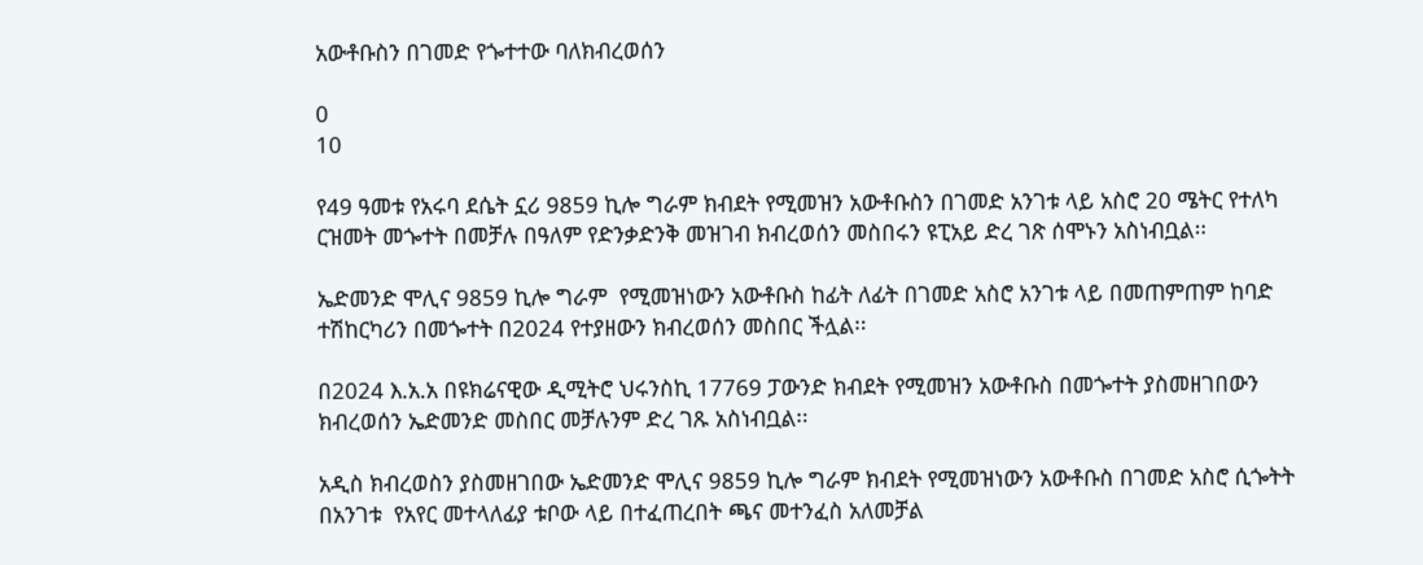አውቶቡስን በገመድ የጐተተው ባለክብረወሰን

0
10

የ49 ዓመቱ የአሩባ ደሴት ኗሪ 9859 ኪሎ ግራም ክብደት የሚመዝን አውቶቡስን በገመድ አንገቱ ላይ አስሮ 20 ሜትር የተለካ ርዝመት መጐተት በመቻሉ በዓለም የድንቃድንቅ መዝገብ ክብረወሰን መስበሩን ዩፒአይ ድረ ገጽ ሰሞኑን አስነብቧል፡፡

ኤድመንድ ሞሊና 9859 ኪሎ ግራም  የሚመዝነውን አውቶቡስ ከፊት ለፊት በገመድ አስሮ አንገቱ ላይ በመጠምጠም ከባድ ተሽከርካሪን በመጐተት በ2024 የተያዘውን ክብረወሰን መስበር ችሏል፡፡

በ2024 እ.አ.አ በዩክሬናዊው ዲሚትሮ ህሩንስኪ 17769 ፓውንድ ክብደት የሚመዝን አውቶቡስ በመጐተት ያስመዘገበውን ክብረወሰን ኤድመንድ መስበር መቻሉንም ድረ ገጹ አስነብቧል፡፡

አዲስ ክብረወስን ያስመዘገበው ኤድመንድ ሞሊና 9859 ኪሎ ግራም ክብደት የሚመዝነውን አውቶቡስ በገመድ አስሮ ሲጐትት በአንገቱ  የአየር መተላለፊያ ቱቦው ላይ በተፈጠረበት ጫና መተንፈስ አለመቻል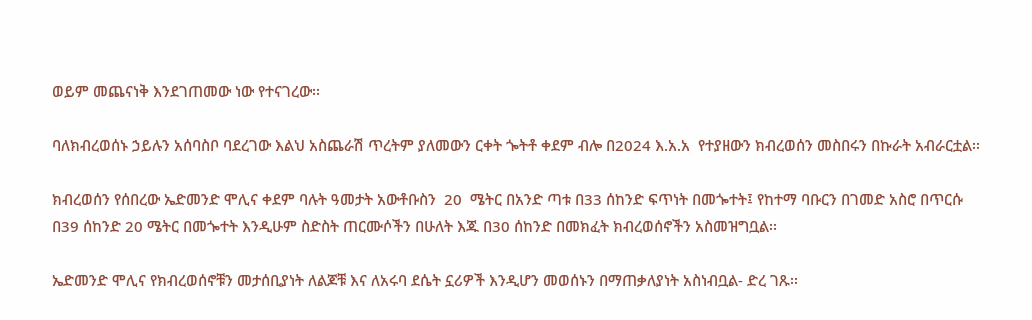ወይም መጨናነቅ እንደገጠመው ነው የተናገረው፡፡

ባለክብረወሰኑ ኃይሉን አሰባስቦ ባደረገው እልህ አስጨራሽ ጥረትም ያለመውን ርቀት ጐትቶ ቀደም ብሎ በ2024 እ.አ.አ  የተያዘውን ክብረወሰን መስበሩን በኩራት አብራርቷል፡፡

ክብረወሰን የሰበረው ኤድመንድ ሞሊና ቀደም ባሉት ዓመታት አውቶቡስን  20  ሜትር በአንድ ጣቱ በ33 ሰከንድ ፍጥነት በመጐተት፤ የከተማ ባቡርን በገመድ አስሮ በጥርሱ በ39 ሰከንድ 20 ሜትር በመጐተት እንዲሁም ስድስት ጠርሙሶችን በሁለት እጁ በ30 ሰከንድ በመክፈት ክብረወሰኖችን አስመዝግቧል፡፡

ኤድመንድ ሞሊና የክብረወሰኖቹን መታሰቢያነት ለልጆቹ እና ለአሩባ ደሴት ኗሪዎች እንዲሆን መወሰኑን በማጠቃለያነት አስነብቧል- ድረ ገጹ፡፡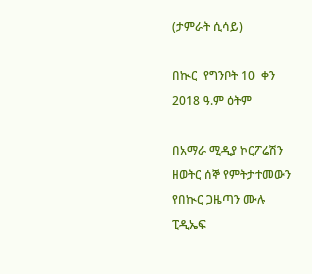(ታምራት ሲሳይ)

በኲር  የግንቦት 10  ቀን 2018 ዓ.ም ዕትም

በአማራ ሚዲያ ኮርፖሬሽን ዘወትር ሰኞ የምትታተመውን የበኲር ጋዜጣን ሙሉ ፒዲኤፍ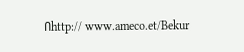በhttp:// www.ameco.et/Bekur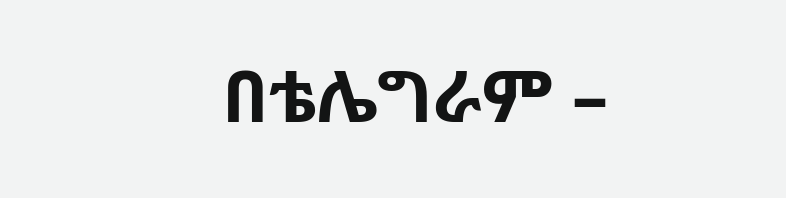በቴሌግራም –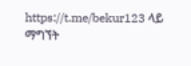https://t.me/bekur123 ላይ ማግኘት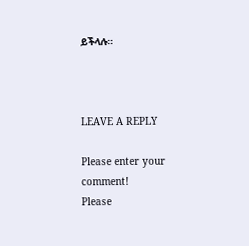ይችላሉ።



LEAVE A REPLY

Please enter your comment!
Please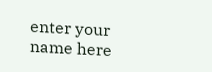enter your name here